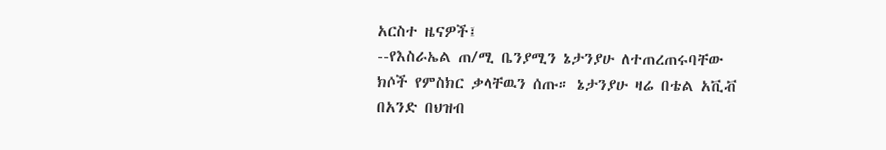አርስተ ዜናዎች፤
--የእስራኤል ጠ/ሚ ቤንያሚን ኔታንያሁ ለተጠረጠሩባቸው ክሶች የምስክር ቃላቸዉን ሰጡ። ኔታንያሁ ዛሬ በቴል አቪቭ በአንድ በህዝብ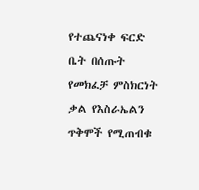የተጨናነቀ ፍርድ ቤት በሰጡት የመክፈቻ ምስክርነት ቃል የእስራኤልን ጥቅሞች የሚጠብቁ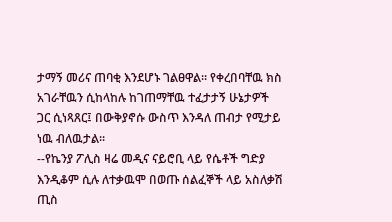ታማኝ መሪና ጠባቂ እንደሆኑ ገልፀዋል። የቀረበባቸዉ ክስ አገራቸዉን ሲከላከሉ ከገጠማቸዉ ተፈታታኝ ሁኔታዎች ጋር ሲነጻጸር፤ በውቅያኖሱ ውስጥ እንዳለ ጠብታ የሚታይ ነዉ ብለዉታል።
--የኬንያ ፖሊስ ዛሬ መዲና ናይሮቢ ላይ የሴቶች ግድያ እንዲቆም ሲሉ ለተቃዉሞ በወጡ ሰልፈኞች ላይ አስለቃሽ ጢስ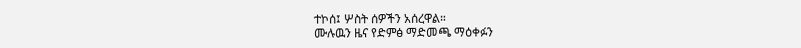ተኮሰ፤ ሦስት ሰዎችን አሰረዋል።
ሙሉዉን ዜና የድምፅ ማድመጫ ማዕቀፉን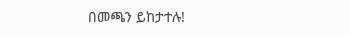በመጫን ይከታተሉ!